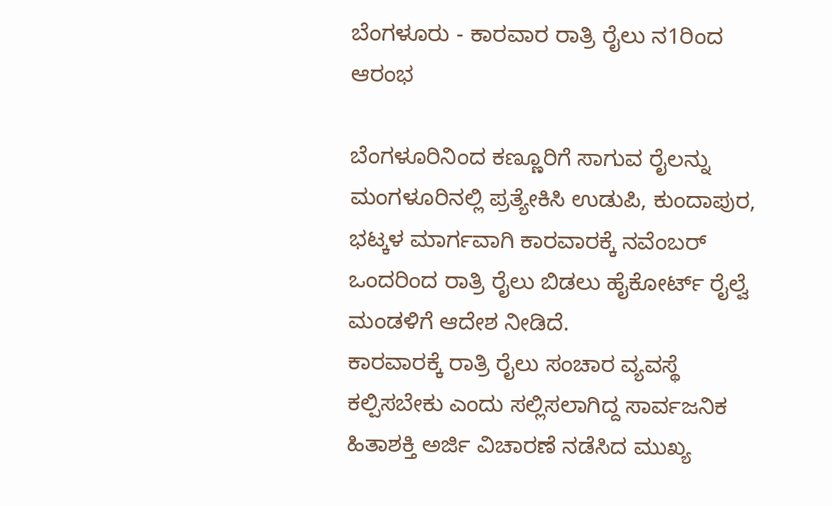ಬೆಂಗಳೂರು - ಕಾರವಾರ ರಾತ್ರಿ ರೈಲು ನ1ರಿಂದ ಆರಂಭ

ಬೆಂಗಳೂರಿನಿಂದ ಕಣ್ಣೂರಿಗೆ ಸಾಗುವ ರೈಲನ್ನು ಮಂಗಳೂರಿನಲ್ಲಿ ಪ್ರತ್ಯೇಕಿಸಿ ಉಡುಪಿ, ಕುಂದಾಪುರ, ಭಟ್ಕಳ ಮಾರ್ಗವಾಗಿ ಕಾರವಾರಕ್ಕೆ ನವೆಂಬರ್ ಒಂದರಿಂದ ರಾತ್ರಿ ರೈಲು ಬಿಡಲು ಹೈಕೋರ್ಟ್ ರೈಲ್ವೆ ಮಂಡಳಿಗೆ ಆದೇಶ ನೀಡಿದೆ.
ಕಾರವಾರಕ್ಕೆ ರಾತ್ರಿ ರೈಲು ಸಂಚಾರ ವ್ಯವಸ್ಥೆ ಕಲ್ಪಿಸಬೇಕು ಎಂದು ಸಲ್ಲಿಸಲಾಗಿದ್ದ ಸಾರ್ವಜನಿಕ ಹಿತಾಶಕ್ತಿ ಅರ್ಜಿ ವಿಚಾರಣೆ ನಡೆಸಿದ ಮುಖ್ಯ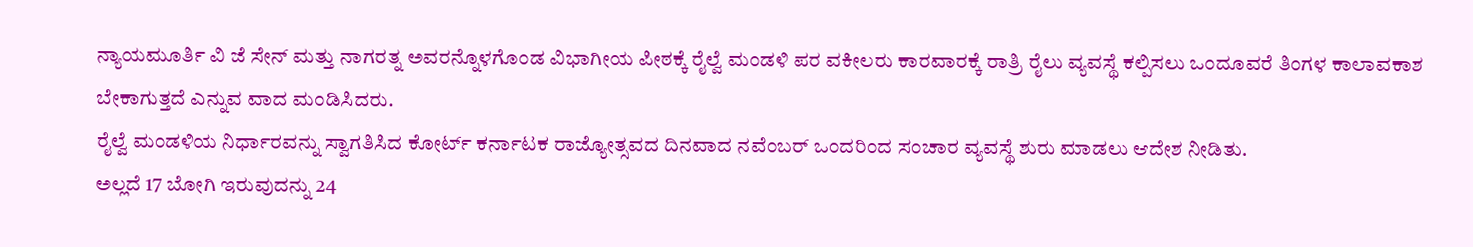ನ್ಯಾಯಮೂರ್ತಿ ವಿ ಜೆ ಸೇನ್ ಮತ್ತು ನಾಗರತ್ನ ಅವರನ್ನೊಳಗೊಂಡ ವಿಭಾಗೀಯ ಪೀಠಕ್ಕೆ ರೈಲ್ವೆ ಮಂಡಳಿ ಪರ ವಕೀಲರು ಕಾರವಾರಕ್ಕೆ ರಾತ್ರಿ ರೈಲು ವ್ಯವಸ್ಥೆ ಕಲ್ಪಿಸಲು ಒಂದೂವರೆ ತಿಂಗಳ ಕಾಲಾವಕಾಶ ಬೇಕಾಗುತ್ತದೆ ಎನ್ನುವ ವಾದ ಮಂಡಿಸಿದರು.
ರೈಲ್ವೆ ಮಂಡಳಿಯ ನಿರ್ಧಾರವನ್ನು ಸ್ವಾಗತಿಸಿದ ಕೋರ್ಟ್ ಕರ್ನಾಟಕ ರಾಜ್ಯೋತ್ಸವದ ದಿನವಾದ ನವೆಂಬರ್ ಒಂದರಿಂದ ಸಂಚಾರ ವ್ಯವಸ್ಥೆ ಶುರು ಮಾಡಲು ಆದೇಶ ನೀಡಿತು.
ಅಲ್ಲದೆ 17 ಬೋಗಿ ಇರುವುದನ್ನು 24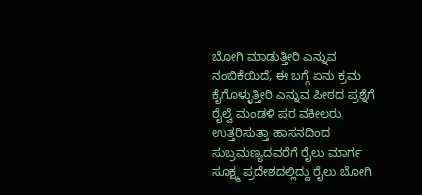ಬೋಗಿ ಮಾಡುತ್ತೀರಿ ಎನ್ನುವ ನಂಬಿಕೆಯಿದೆ, ಈ ಬಗ್ಗೆ ಏನು ಕ್ರಮ ಕೈಗೊಳ್ಳುತ್ತೀರಿ ಎನ್ನುವ ಪೀಠದ ಪ್ರಶ್ನೆಗೆ ರೈಲ್ವೆ ಮಂಡಳಿ ಪರ ವಕೀಲರು ಉತ್ತರಿಸುತ್ತಾ ಹಾಸನದಿಂದ ಸುಬ್ರಮಣ್ಯದವರೆಗೆ ರೈಲು ಮಾರ್ಗ ಸೂಕ್ಷ್ಮ ಪ್ರದೇಶದಲ್ಲಿದ್ದು ರೈಲು ಬೋಗಿ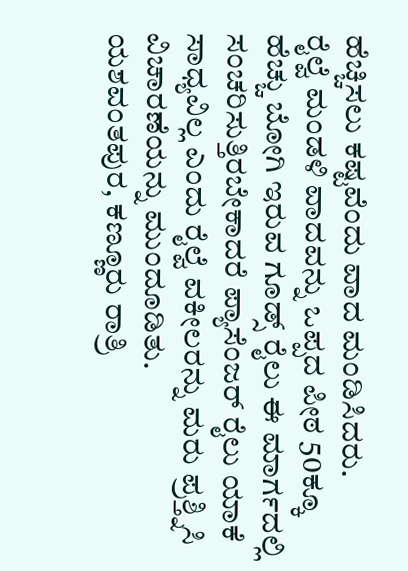ಹೆಚ್ಚಿಸಲು ಕಷ್ಟವೆಂದು ವಾದ ಮಂಡಿಸಿದರು.
ರೈಲ್ವೆ ಮಂಡಳಿ ವಾದವನ್ನು ಒಪ್ಪದ ಪೀಠ 50ಕ್ಕೂ ಹೆಚ್ಚು ಬೋಗಿ ಇರುವ ಗೂಡ್ಸ್ ರೈಲು ಈ ಮಾರ್ಗದಲ್ಲಿ ಸಂಚರಿಸುತ್ತಿರಬೇಕಾದರೆ ಪ್ಯಾಸೆಂಜರ್ ರೈಲು ಯಾಕೆ ಸಾಧ್ಯವಿಲ್ಲ ಎಂದು ರೈಲ್ವೆ ವಕೀಲರನ್ನು ಮರು ಪ್ರಶ್ತ್ನಿಸಿ ವಿಚಾರಣೆಯನ್ನು ಮುಂದೂಡಿತು.
ಯಶವಂತಪುರ, ಕಣ್ಣೂರು ರಾತ್ರಿ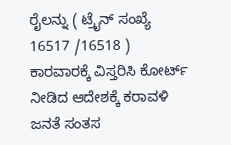ರೈಲನ್ನು ( ಟ್ರೈನ್ ಸಂಖ್ಯೆ 16517 /16518 ) ಕಾರವಾರಕ್ಕೆ ವಿಸ್ತರಿಸಿ ಕೋರ್ಟ್ ನೀಡಿದ ಆದೇಶಕ್ಕೆ ಕರಾವಳಿ ಜನತೆ ಸಂತಸ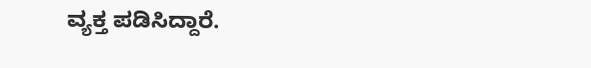ವ್ಯಕ್ತ ಪಡಿಸಿದ್ದಾರೆ.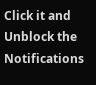Click it and Unblock the Notifications